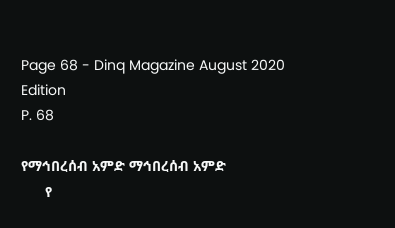Page 68 - Dinq Magazine August 2020 Edition
P. 68

የማኅበረሰብ አምድ ማኅበረሰብ አምድ
      የ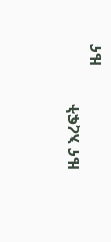ዜና እረፍት
                          ዜና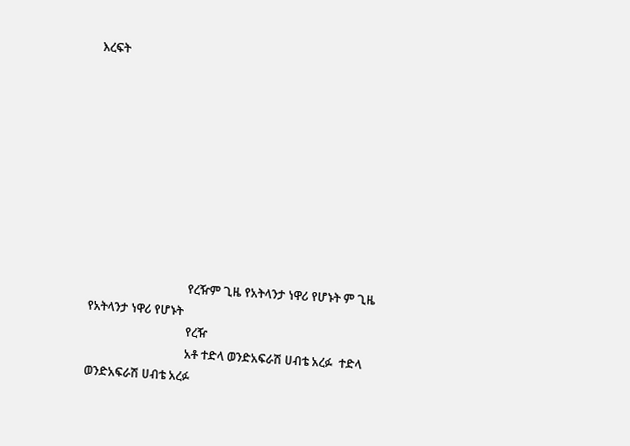እረፍት










                                 የረዥም ጊዜ የአትላንታ ነዋሪ የሆኑት ም ጊዜ የአትላንታ ነዋሪ የሆኑት
                                 የረዥ
                                 አቶ ተድላ ወንድአፍራሽ ሀብቴ አረፉ  ተድላ ወንድአፍራሽ ሀብቴ አረፉ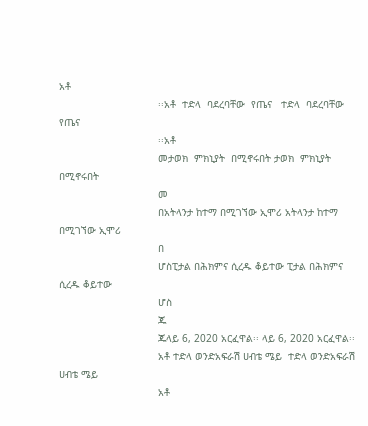አቶ
                                 ፡፡አቶ  ተድላ  ባደረባቸው  የጤና   ተድላ  ባደረባቸው  የጤና
                                 ፡፡አቶ
                                 መታወክ  ምክኒያት  በሚኖሩበት ታወክ  ምክኒያት  በሚኖሩበት
                                 መ
                                 በአትላንታ ከተማ በሚገኘው ኢሞሪ አትላንታ ከተማ በሚገኘው ኢሞሪ
                                 በ
                                 ሆስፒታል በሕክምና ሲረዱ ቆይተው ፒታል በሕክምና ሲረዱ ቆይተው
                                 ሆስ
                                 ጁ
                                 ጁላይ 6, 2020 አርፈዋል፡፡ ላይ 6, 2020 አርፈዋል፡፡
                                 አቶ ተድላ ወንድአፍራሽ ሀብቴ ሜይ  ተድላ ወንድአፍራሽ ሀብቴ ሜይ
                                 አቶ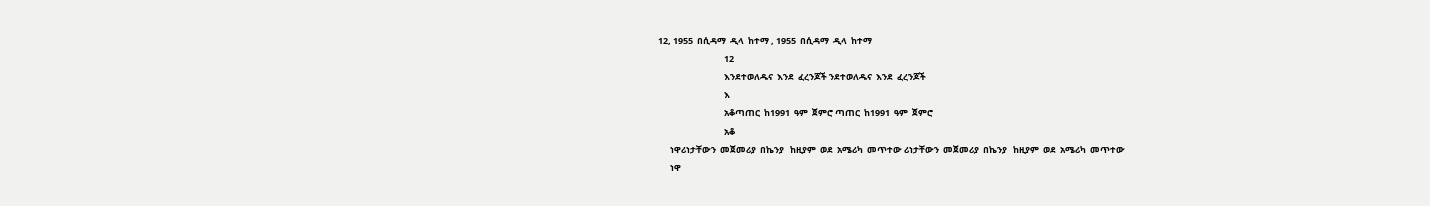12, 1955  በሲዳማ  ዲላ  ከተማ , 1955  በሲዳማ  ዲላ  ከተማ
                                 12
                                 እንደተወለዱና  እንደ  ፈረንጆች ንደተወለዱና  እንደ  ፈረንጆች
                                 እ
                                 አቆጣጠር  ከ1991  ዓም  ጀምሮ ጣጠር  ከ1991  ዓም  ጀምሮ
                                 አቆ
      ነዋሪነታቸውን  መጀመሪያ  በኬንያ   ከዚያም  ወደ  አሜሪካ  መጥተው ሪነታቸውን  መጀመሪያ  በኬንያ   ከዚያም  ወደ  አሜሪካ  መጥተው
      ነዋ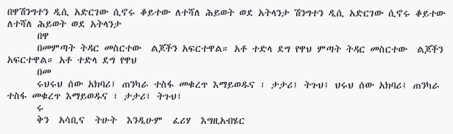በዋሽንግተን ዲሲ አድርገው ሲኖሩ ቆይተው ለተሻለ ሕይወት ወደ አትላንታ ሽንግተን ዲሲ አድርገው ሲኖሩ ቆይተው ለተሻለ ሕይወት ወደ አትላንታ
      በዋ
      በመምጣት ትዳር መስርተው  ልጆችን አፍርተዋል። አቶ ተድላ ደግ የዋህ ምጣት ትዳር መስርተው  ልጆችን አፍርተዋል። አቶ ተድላ ደግ የዋህ
      በመ
      ሩህሩህ ሰው አክባሪ፤ ጠንካራ ተስፋ መቁረጥ እማይወዱና ፣ ታታሪ፤ ትጉህ፤ ህሩህ ሰው አክባሪ፤ ጠንካራ ተስፋ መቁረጥ እማይወዱና ፣ ታታሪ፤ ትጉህ፤
      ሩ
      ቅን  አሳቢና  ትሁት  እንዲሁም  ፈሪሃ  እግዚአብሄር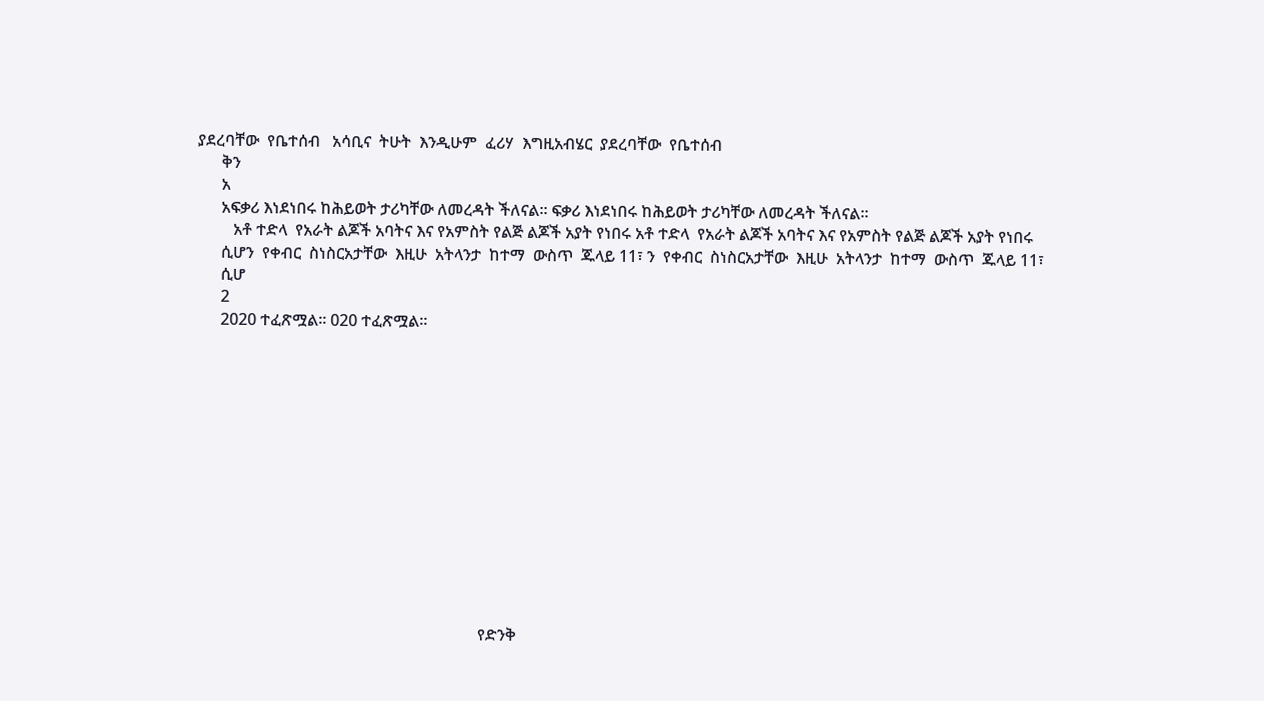ያደረባቸው  የቤተሰብ   አሳቢና  ትሁት  እንዲሁም  ፈሪሃ  እግዚአብሄር  ያደረባቸው  የቤተሰብ
      ቅን
      አ
      አፍቃሪ እነደነበሩ ከሕይወት ታሪካቸው ለመረዳት ችለናል፡፡ ፍቃሪ እነደነበሩ ከሕይወት ታሪካቸው ለመረዳት ችለናል፡፡
         አቶ ተድላ  የአራት ልጆች አባትና እና የአምስት የልጅ ልጆች አያት የነበሩ አቶ ተድላ  የአራት ልጆች አባትና እና የአምስት የልጅ ልጆች አያት የነበሩ
      ሲሆን  የቀብር  ስነስርአታቸው  እዚሁ  አትላንታ  ከተማ  ውስጥ  ጁላይ 11፣ ን  የቀብር  ስነስርአታቸው  እዚሁ  አትላንታ  ከተማ  ውስጥ  ጁላይ 11፣
      ሲሆ
      2
      2020 ተፈጽሟል፡፡ 020 ተፈጽሟል፡፡













                                                                       የድንቅ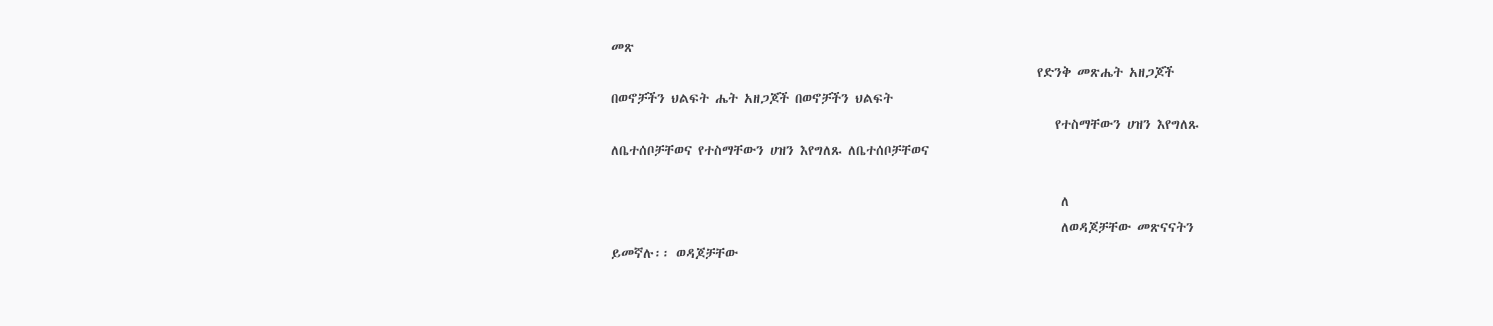መጽ
                                                                       የድንቅ መጽሔት አዘጋጆች በወኖቻችን ህልፍት ሔት አዘጋጆች በወኖቻችን ህልፍት
                                                                          የተስማቸውን ሀዝን እየግለጹ ለቤተሰቦቻቸወና የተስማቸውን ሀዝን እየግለጹ ለቤተሰቦቻቸወና

                                                                           ለ
                                                                           ለወዳጆቻቸው መጽናናትን ይመኛሉ፡፡ ወዳጆቻቸው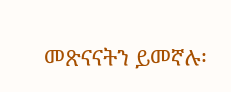መጽናናትን ይመኛሉ፡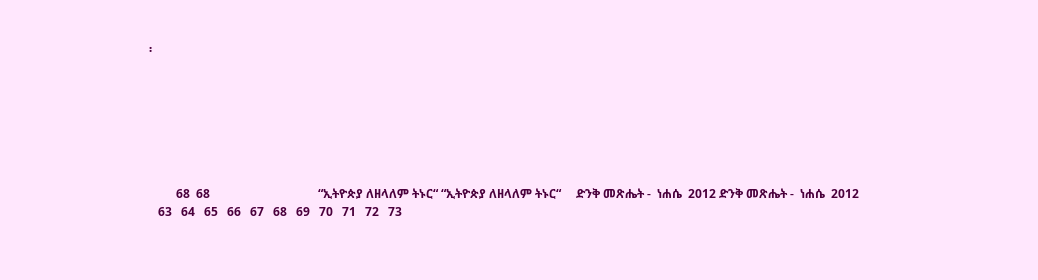፡







         68  68                                    “ኢትዮጵያ ለዘላለም ትኑር“ “ኢትዮጵያ ለዘላለም ትኑር“     ድንቅ መጽሔት -  ነሐሴ  2012 ድንቅ መጽሔት -  ነሐሴ  2012
   63   64   65   66   67   68   69   70   71   72   73